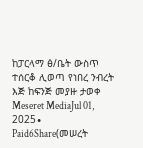ከፓርላማ ፅ/ቤት ውስጥ ተሰርቆ ሊወጣ የነበረ ንብረት እጅ ከፍንጅ መያዙ ታወቀ Meseret MediaJul 01, 2025∙ Paid6Share(መሠረት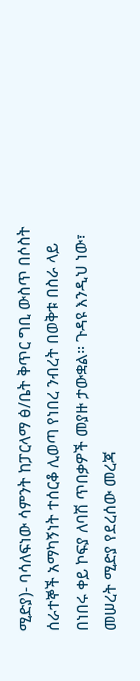ሚድያ)- ባሳለፍነው ሳምንት ከፓርላማ ፅ/ቤት ቅጥር ግቢ ውስጥ በሶስት ሰራተኞች አማካኝነት ተሰርቆ ሊወጣ የነበረ ንብረት በወቅቱ በስራ ላይ በነበሩ ቀይ ኮፍያ ለባሽ ጥበቃዎች መያዙ ታውቋል። ጉዳዩ እንዲህ ነው፣ መሠረት ሚድያ የደረሰው መረጃ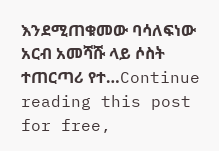እንደሚጠቁመው ባሳለፍነው አርብ አመሻሹ ላይ ሶስት ተጠርጣሪ የተ…Continue reading this post for free,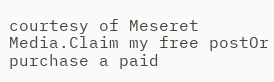courtesy of Meseret Media.Claim my free postOr purchase a paid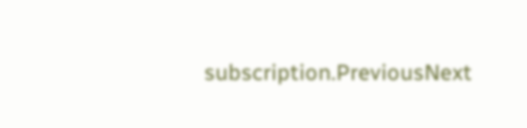subscription.PreviousNext